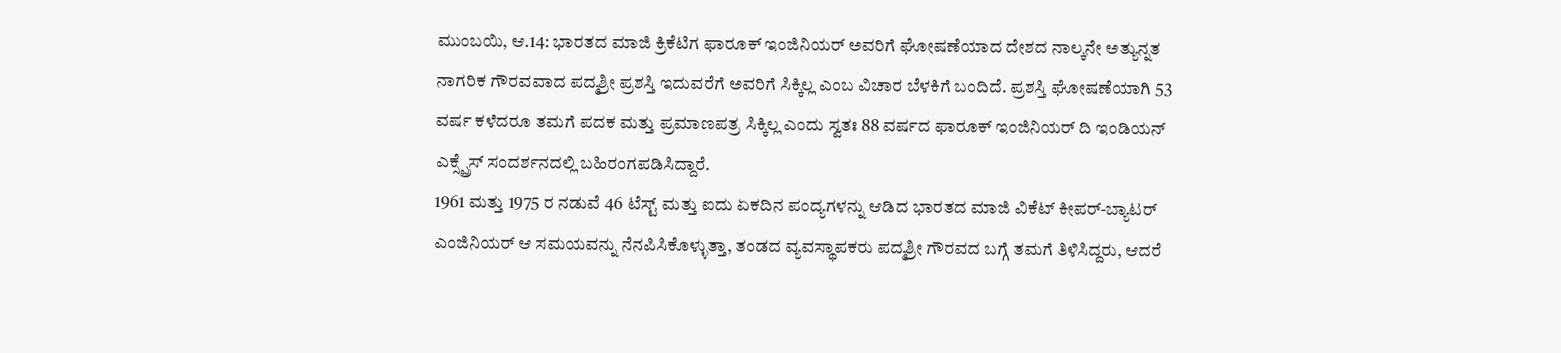ಮುಂಬಯಿ, ಆ.14: ಭಾರತದ ಮಾಜಿ ಕ್ರಿಕೆಟಿಗ ಫಾರೂಕ್ ಇಂಜಿನಿಯರ್ ಅವರಿಗೆ ಘೋಷಣೆಯಾದ ದೇಶದ ನಾಲ್ಕನೇ ಅತ್ಯುನ್ನತ ನಾಗರಿಕ ಗೌರವವಾದ ಪದ್ಮಶ್ರೀ ಪ್ರಶಸ್ತಿ ಇದುವರೆಗೆ ಅವರಿಗೆ ಸಿಕ್ಕಿಲ್ಲ ಎಂಬ ವಿಚಾರ ಬೆಳಕಿಗೆ ಬಂದಿದೆ. ಪ್ರಶಸ್ತಿ ಘೋಷಣೆಯಾಗಿ 53 ವರ್ಷ ಕಳೆದರೂ ತಮಗೆ ಪದಕ ಮತ್ತು ಪ್ರಮಾಣಪತ್ರ ಸಿಕ್ಕಿಲ್ಲ ಎಂದು ಸ್ವತಃ 88 ವರ್ಷದ ಫಾರೂಕ್ ಇಂಜಿನಿಯರ್ ದಿ ಇಂಡಿಯನ್ ಎಕ್ಸ್ಪ್ರೆಸ್ ಸಂದರ್ಶನದಲ್ಲಿ ಬಹಿರಂಗಪಡಿಸಿದ್ದಾರೆ.
1961 ಮತ್ತು 1975 ರ ನಡುವೆ 46 ಟೆಸ್ಟ್ ಮತ್ತು ಐದು ಏಕದಿನ ಪಂದ್ಯಗಳನ್ನು ಆಡಿದ ಭಾರತದ ಮಾಜಿ ವಿಕೆಟ್ ಕೀಪರ್-ಬ್ಯಾಟರ್ ಎಂಜಿನಿಯರ್ ಆ ಸಮಯವನ್ನು ನೆನಪಿಸಿಕೊಳ್ಳುತ್ತಾ, ತಂಡದ ವ್ಯವಸ್ಥಾಪಕರು ಪದ್ಮಶ್ರೀ ಗೌರವದ ಬಗ್ಗೆ ತಮಗೆ ತಿಳಿಸಿದ್ದರು, ಆದರೆ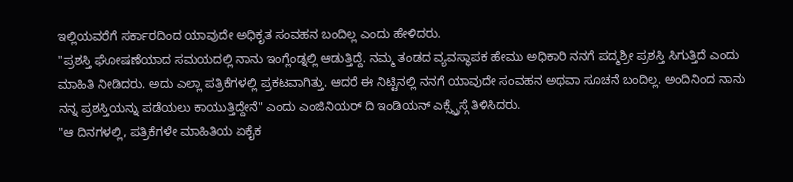ಇಲ್ಲಿಯವರೆಗೆ ಸರ್ಕಾರದಿಂದ ಯಾವುದೇ ಅಧಿಕೃತ ಸಂವಹನ ಬಂದಿಲ್ಲ ಎಂದು ಹೇಳಿದರು.
"ಪ್ರಶಸ್ತಿ ಘೋಷಣೆಯಾದ ಸಮಯದಲ್ಲಿ ನಾನು ಇಂಗ್ಲೆಂಡ್ನಲ್ಲಿ ಆಡುತ್ತಿದ್ದೆ. ನಮ್ಮ ತಂಡದ ವ್ಯವಸ್ಥಾಪಕ ಹೇಮು ಅಧಿಕಾರಿ ನನಗೆ ಪದ್ಮಶ್ರೀ ಪ್ರಶಸ್ತಿ ಸಿಗುತ್ತಿದೆ ಎಂದು ಮಾಹಿತಿ ನೀಡಿದರು. ಅದು ಎಲ್ಲಾ ಪತ್ರಿಕೆಗಳಲ್ಲಿ ಪ್ರಕಟವಾಗಿತ್ತು. ಆದರೆ ಈ ನಿಟ್ಟಿನಲ್ಲಿ ನನಗೆ ಯಾವುದೇ ಸಂವಹನ ಅಥವಾ ಸೂಚನೆ ಬಂದಿಲ್ಲ. ಅಂದಿನಿಂದ ನಾನು ನನ್ನ ಪ್ರಶಸ್ತಿಯನ್ನು ಪಡೆಯಲು ಕಾಯುತ್ತಿದ್ದೇನೆ" ಎಂದು ಎಂಜಿನಿಯರ್ ದಿ ಇಂಡಿಯನ್ ಎಕ್ಸ್ಪ್ರೆಸ್ಗೆ ತಿಳಿಸಿದರು.
"ಆ ದಿನಗಳಲ್ಲಿ, ಪತ್ರಿಕೆಗಳೇ ಮಾಹಿತಿಯ ಏಕೈಕ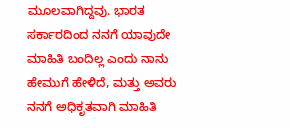ಮೂಲವಾಗಿದ್ದವು. ಭಾರತ ಸರ್ಕಾರದಿಂದ ನನಗೆ ಯಾವುದೇ ಮಾಹಿತಿ ಬಂದಿಲ್ಲ ಎಂದು ನಾನು ಹೇಮುಗೆ ಹೇಳಿದೆ, ಮತ್ತು ಅವರು ನನಗೆ ಅಧಿಕೃತವಾಗಿ ಮಾಹಿತಿ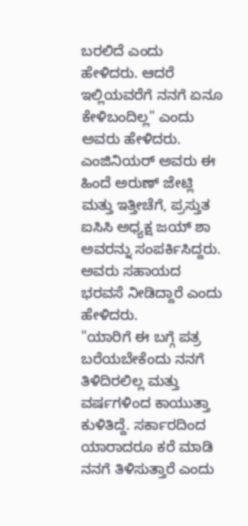ಬರಲಿದೆ ಎಂದು ಹೇಳಿದರು. ಆದರೆ ಇಲ್ಲಿಯವರೆಗೆ ನನಗೆ ಏನೂ ಕೇಳಿಬಂದಿಲ್ಲ" ಎಂದು ಅವರು ಹೇಳಿದರು.
ಎಂಜಿನಿಯರ್ ಅವರು ಈ ಹಿಂದೆ ಅರುಣ್ ಜೇಟ್ಲಿ ಮತ್ತು ಇತ್ತೀಚೆಗೆ, ಪ್ರಸ್ತುತ ಐಸಿಸಿ ಅಧ್ಯಕ್ಷ ಜಯ್ ಶಾ ಅವರನ್ನು ಸಂಪರ್ಕಿಸಿದ್ದರು. ಅವರು ಸಹಾಯದ ಭರವಸೆ ನೀಡಿದ್ದಾರೆ ಎಂದು ಹೇಳಿದರು.
"ಯಾರಿಗೆ ಈ ಬಗ್ಗೆ ಪತ್ರ ಬರೆಯಬೇಕೆಂದು ನನಗೆ ತಿಳಿದಿರಲಿಲ್ಲ ಮತ್ತು ವರ್ಷಗಳಿಂದ ಕಾಯುತ್ತಾ ಕುಳಿತಿದ್ದೆ. ಸರ್ಕಾರದಿಂದ ಯಾರಾದರೂ ಕರೆ ಮಾಡಿ ನನಗೆ ತಿಳಿಸುತ್ತಾರೆ ಎಂದು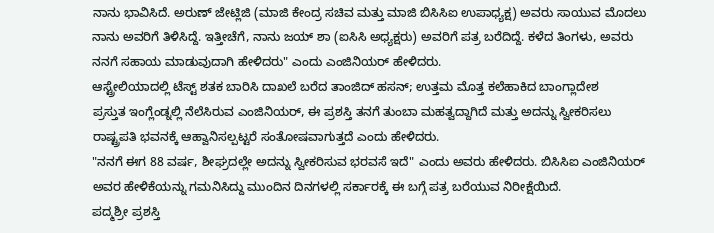ನಾನು ಭಾವಿಸಿದೆ. ಅರುಣ್ ಜೇಟ್ಲಿಜಿ (ಮಾಜಿ ಕೇಂದ್ರ ಸಚಿವ ಮತ್ತು ಮಾಜಿ ಬಿಸಿಸಿಐ ಉಪಾಧ್ಯಕ್ಷ) ಅವರು ಸಾಯುವ ಮೊದಲು ನಾನು ಅವರಿಗೆ ತಿಳಿಸಿದ್ದೆ. ಇತ್ತೀಚೆಗೆ, ನಾನು ಜಯ್ ಶಾ (ಐಸಿಸಿ ಅಧ್ಯಕ್ಷರು) ಅವರಿಗೆ ಪತ್ರ ಬರೆದಿದ್ದೆ. ಕಳೆದ ತಿಂಗಳು, ಅವರು ನನಗೆ ಸಹಾಯ ಮಾಡುವುದಾಗಿ ಹೇಳಿದರು" ಎಂದು ಎಂಜಿನಿಯರ್ ಹೇಳಿದರು.
ಆಸ್ಟ್ರೇಲಿಯಾದಲ್ಲಿ ಟೆಸ್ಟ್ ಶತಕ ಬಾರಿಸಿ ದಾಖಲೆ ಬರೆದ ತಾಂಜಿದ್ ಹಸನ್; ಉತ್ತಮ ಮೊತ್ತ ಕಲೆಹಾಕಿದ ಬಾಂಗ್ಲಾದೇಶ
ಪ್ರಸ್ತುತ ಇಂಗ್ಲೆಂಡ್ನಲ್ಲಿ ನೆಲೆಸಿರುವ ಎಂಜಿನಿಯರ್, ಈ ಪ್ರಶಸ್ತಿ ತನಗೆ ತುಂಬಾ ಮಹತ್ವದ್ದಾಗಿದೆ ಮತ್ತು ಅದನ್ನು ಸ್ವೀಕರಿಸಲು ರಾಷ್ಟ್ರಪತಿ ಭವನಕ್ಕೆ ಆಹ್ವಾನಿಸಲ್ಪಟ್ಟರೆ ಸಂತೋಷವಾಗುತ್ತದೆ ಎಂದು ಹೇಳಿದರು.
"ನನಗೆ ಈಗ 88 ವರ್ಷ, ಶೀಘ್ರದಲ್ಲೇ ಅದನ್ನು ಸ್ವೀಕರಿಸುವ ಭರವಸೆ ಇದೆ" ಎಂದು ಅವರು ಹೇಳಿದರು. ಬಿಸಿಸಿಐ ಎಂಜಿನಿಯರ್ ಅವರ ಹೇಳಿಕೆಯನ್ನು ಗಮನಿಸಿದ್ದು ಮುಂದಿನ ದಿನಗಳಲ್ಲಿ ಸರ್ಕಾರಕ್ಕೆ ಈ ಬಗ್ಗೆ ಪತ್ರ ಬರೆಯುವ ನಿರೀಕ್ಷೆಯಿದೆ.
ಪದ್ಮಶ್ರೀ ಪ್ರಶಸ್ತಿ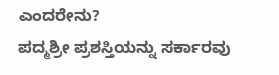ಎಂದರೇನು?
ಪದ್ಮಶ್ರೀ ಪ್ರಶಸ್ತಿಯನ್ನು ಸರ್ಕಾರವು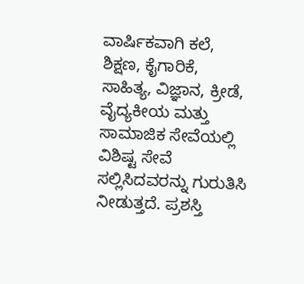ವಾರ್ಷಿಕವಾಗಿ ಕಲೆ, ಶಿಕ್ಷಣ, ಕೈಗಾರಿಕೆ, ಸಾಹಿತ್ಯ, ವಿಜ್ಞಾನ, ಕ್ರೀಡೆ, ವೈದ್ಯಕೀಯ ಮತ್ತು ಸಾಮಾಜಿಕ ಸೇವೆಯಲ್ಲಿ ವಿಶಿಷ್ಟ ಸೇವೆ ಸಲ್ಲಿಸಿದವರನ್ನು ಗುರುತಿಸಿ ನೀಡುತ್ತದೆ. ಪ್ರಶಸ್ತಿ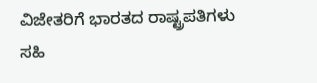ವಿಜೇತರಿಗೆ ಭಾರತದ ರಾಷ್ಟ್ರಪತಿಗಳು ಸಹಿ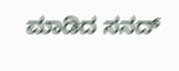ಮಾಡಿದ ಸನದ್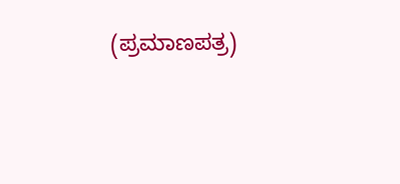(ಪ್ರಮಾಣಪತ್ರ)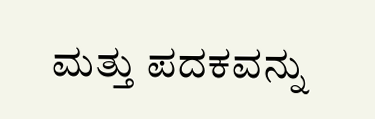ಮತ್ತು ಪದಕವನ್ನು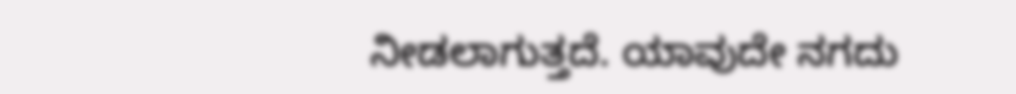ನೀಡಲಾಗುತ್ತದೆ. ಯಾವುದೇ ನಗದು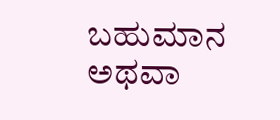ಬಹುಮಾನ ಅಥವಾ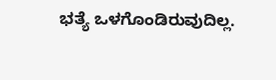ಭತ್ಯೆ ಒಳಗೊಂಡಿರುವುದಿಲ್ಲ.